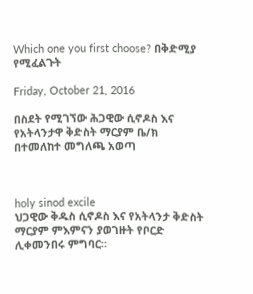Which one you first choose? በቅድሚያ የሚፈልጉት

Friday, October 21, 2016

በስደት የሚገኘው ሕጋዊው ሲኖዶስ እና የአትላንታዋ ቅድስት ማርያም ቤ/ክ በተመለከተ መግለጫ አወጣ



holy sinod excile
ህጋዊው ቅዱስ ሲኖዶስ እና የአትላንታ ቅድስት ማርያም ምእምናን ያወገዙት የቦርድ ሊቀመንበሩ ምግባር።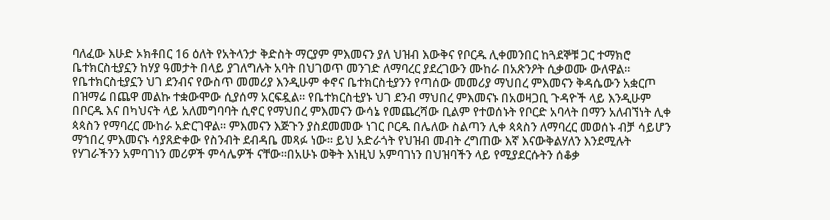ባለፈው እሁድ ኦክቶበር 16 ዕለት የአትላንታ ቅድስት ማርያም ምእመናን ያለ ህዝብ እውቅና የቦርዱ ሊቀመንበር ከጓደኞቹ ጋር ተማክሮ ቤተክርስቲያኗን ከሃያ ዓመታት በላይ ያገለግሉት አባት በህገወጥ መንገድ ለማባረር ያደረገውን ሙከራ በአጽንዖት ሲቃወሙ ውለዋል። የቤተክርስቲያኗን ህገ ደንብና የውስጥ መመሪያ እንዲሁም ቀኖና ቤተክርስቲያንን የጣሰው መመሪያ ማህበረ ምእመናን ቅዳሴውን አቋርጦ በዝማሬ በጨዋ መልኩ ተቋውሞው ሲያሰማ አርፍዷል። የቤተክርስቲያኑ ህገ ደንብ ማህበረ ምእመናኑ በአወዛጋቢ ጉዳዮች ላይ እንዲሁም በቦርዱ እና በካህናት ላይ አለመግባባት ሲኖር የማህበረ ምእመናን ውሳኔ የመጨረሻው ቢልም የተወሰኑት የቦርድ አባላት በማን አለብኘነት ሊቀ ጳጳስን የማባረር ሙከራ አድርገዋል። ምእመናን እጅጉን ያስደመመው ነገር ቦርዱ በሌለው ስልጣን ሊቀ ጳጳስን ለማባረር መወሰኑ ብቻ ሳይሆን ማኀበረ ምእመናኑ ሳያጸድቀው የስንብት ደብዳቤ መጻፉ ነው። ይህ አድራጎት የህዝብ መብት ረግጠው እኛ እናውቅልሃለን እንደሚሉት የሃገራችንን አምባገነን መሪዎች ምሳሌዎች ናቸው።በአሁኑ ወቅት እነዚህ አምባገነን በህዝባችን ላይ የሚያደርሱትን ሰቆቃ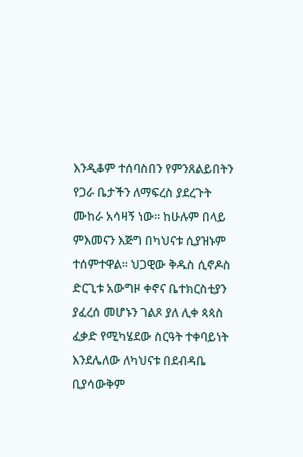እንዲቆም ተሰባስበን የምንጸልይበትን የጋራ ቤታችን ለማፍረስ ያደረጉት ሙከራ አሳዛኝ ነው። ከሁሉም በላይ ምእመናን እጅግ በካህናቱ ሲያዝኑም ተሰምተዋል። ህጋዊው ቅዱስ ሲኖዶስ ድርጊቱ አውግዞ ቀኖና ቤተክርስቲያን ያፈረሰ መሆኑን ገልጾ ያለ ሊቀ ጳጳስ ፈቃድ የሚካሄደው ስርዓት ተቀባይነት እንደሌለው ለካህናቱ በደብዳቤ ቢያሳውቅም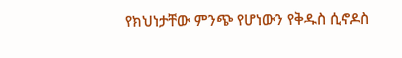የክህነታቸው ምንጭ የሆነውን የቅዱስ ሲኖዶስ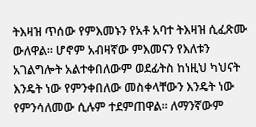ትእዛዝ ጥሰው የምእመኑን የአቶ አባተ ትእዛዝ ሲፈጽሙ ውለዋል። ሆኖም አብዛኛው ምእመናን የእለቱን አገልግሎት አልተቀበለውም ወደፊትስ ከነዚህ ካህናት እንዴት ነው የምንቀበለው መስቀላቸውን እንዴት ነው የምንሳለመው ሲሉም ተደምጠዋል። ለማንኛውም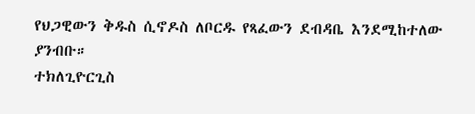የህጋዊውን ቅዱስ ሲኖዶስ ለቦርዱ የጻፈውን ደብዳቤ እንደሚከተለው ያንብቡ።
ተክለጊዮርጊስ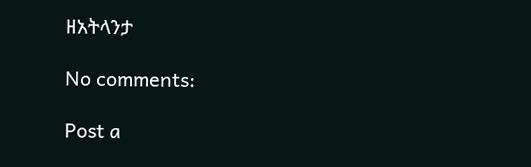ዘአትላንታ

No comments:

Post a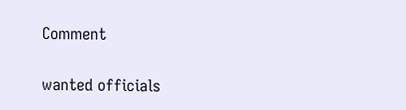Comment

wanted officials